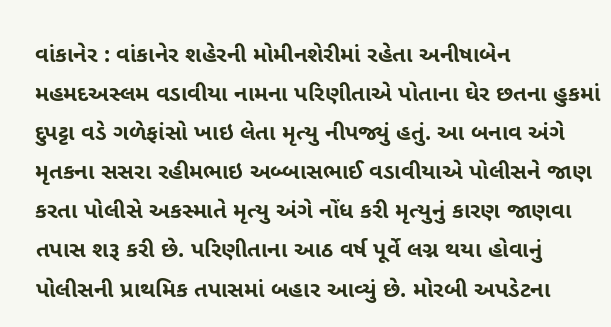વાંકાનેર : વાંકાનેર શહેરની મોમીનશેરીમાં રહેતા અનીષાબેન મહમદઅસ્લમ વડાવીયા નામના પરિણીતાએ પોતાના ઘેર છતના હુકમાં દુપટ્ટા વડે ગળેફાંસો ખાઇ લેતા મૃત્યુ નીપજ્યું હતું. આ બનાવ અંગે મૃતકના સસરા રહીમભાઇ અબ્બાસભાઈ વડાવીયાએ પોલીસને જાણ કરતા પોલીસે અકસ્માતે મૃત્યુ અંગે નોંધ કરી મૃત્યુનું કારણ જાણવા તપાસ શરૂ કરી છે. પરિણીતાના આઠ વર્ષ પૂર્વે લગ્ન થયા હોવાનું પોલીસની પ્રાથમિક તપાસમાં બહાર આવ્યું છે. મોરબી અપડેટના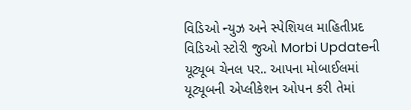વિડિઓ ન્યુઝ અને સ્પેશિયલ માહિતીપ્રદ વિડિઓ સ્ટોરી જુઓ Morbi Updateની યૂટ્યૂબ ચેનલ પર.. આપના મોબાઈલમાં યૂટ્યૂબની એપ્લીકેશન ઓપન કરી તેમાં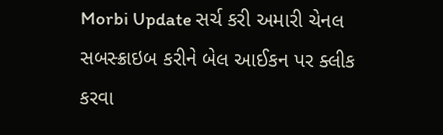Morbi Update સર્ચ કરી અમારી ચેનલ સબસ્ક્રાઇબ કરીને બેલ આઈકન પર ક્લીક કરવા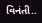વિનંતી..